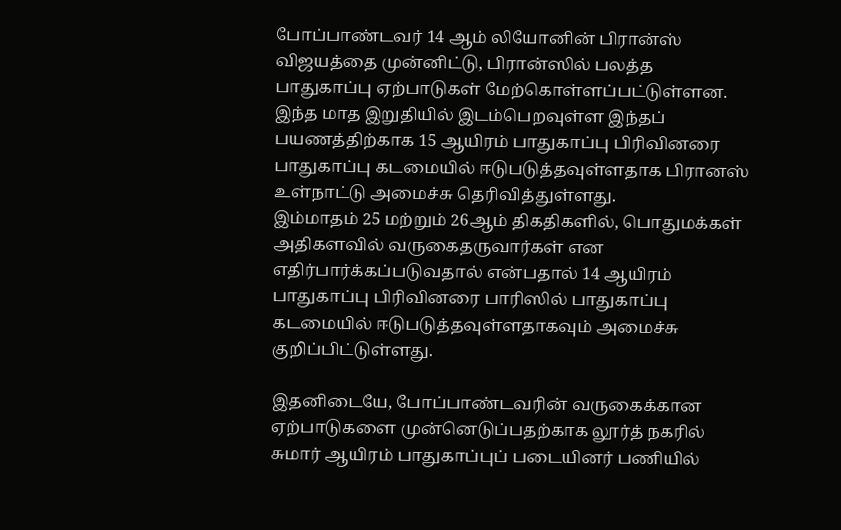போப்பாண்டவர் 14 ஆம் லியோனின் பிரான்ஸ் விஜயத்தை முன்னிட்டு, பிரான்ஸில் பலத்த பாதுகாப்பு ஏற்பாடுகள் மேற்கொள்ளப்பட்டுள்ளன.
இந்த மாத இறுதியில் இடம்பெறவுள்ள இந்தப் பயணத்திற்காக 15 ஆயிரம் பாதுகாப்பு பிரிவினரை பாதுகாப்பு கடமையில் ஈடுபடுத்தவுள்ளதாக பிரானஸ் உள்நாட்டு அமைச்சு தெரிவித்துள்ளது.
இம்மாதம் 25 மற்றும் 26ஆம் திகதிகளில், பொதுமக்கள் அதிகளவில் வருகைதருவார்கள் என எதிர்பார்க்கப்படுவதால் என்பதால் 14 ஆயிரம் பாதுகாப்பு பிரிவினரை பாரிஸில் பாதுகாப்பு கடமையில் ஈடுபடுத்தவுள்ளதாகவும் அமைச்சு குறிப்பிட்டுள்ளது.

இதனிடையே, போப்பாண்டவரின் வருகைக்கான ஏற்பாடுகளை முன்னெடுப்பதற்காக லூர்த் நகரில் சுமார் ஆயிரம் பாதுகாப்புப் படையினர் பணியில்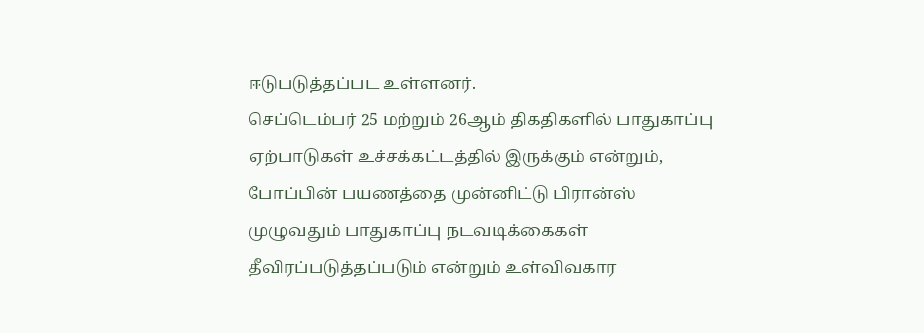ஈடுபடுத்தப்பட உள்ளனர்.
செப்டெம்பர் 25 மற்றும் 26ஆம் திகதிகளில் பாதுகாப்பு ஏற்பாடுகள் உச்சக்கட்டத்தில் இருக்கும் என்றும், போப்பின் பயணத்தை முன்னிட்டு பிரான்ஸ் முழுவதும் பாதுகாப்பு நடவடிக்கைகள் தீவிரப்படுத்தப்படும் என்றும் உள்விவகார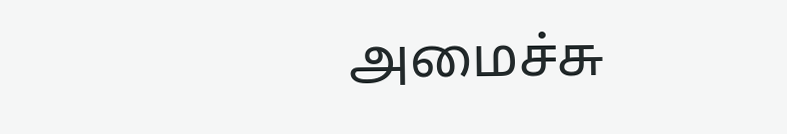அமைச்சு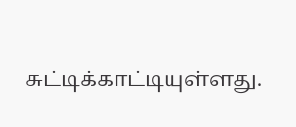சுட்டிக்காட்டியுள்ளது.